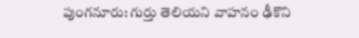పుంగనూరు: గుర్తు తెలియని వాహనం ఢీకొని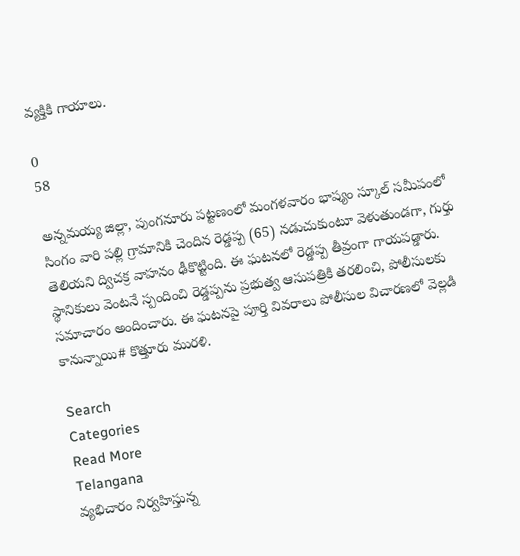వ్యక్తికి గాయాలు.

0
58

అన్నమయ్య జిల్లా, పుంగనూరు పట్టణంలో మంగళవారం భాష్యం స్కూల్ సమీపంలో సింగం వారి పల్లి గ్రామానికి చెందిన రెడ్డప్ప (65) నడుచుకుంటూ వెళుతుండగా, గుర్తు తెలియని ద్విచక్ర వాహనం ఢీకొట్టింది. ఈ ఘటనలో రెడ్డప్ప తీవ్రంగా గాయపడ్డారు. స్థానికులు వెంటనే స్పందించి రెడ్డప్పను ప్రభుత్వ ఆసుపత్రికి తరలించి, పోలీసులకు సమాచారం అందించారు. ఈ ఘటనపై పూర్తి వివరాలు పోలీసుల విచారణలో వెల్లడి కానున్నాయి# కొత్తూరు మురళి.

Search
Categories
Read More
Telangana
వ్యభిచారం నిర్వహిస్తున్న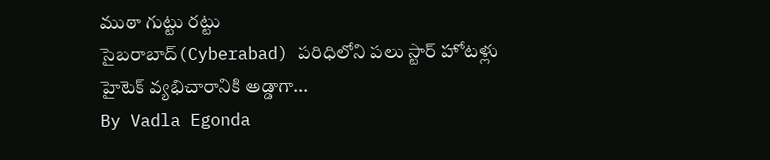ముఠా గుట్టు రట్టు
సైబరాబాద్‌(Cyberabad) పరిధిలోని పలు స్టార్‌ హోటళ్లు హైటెక్‌ వ్యభిచారానికి అడ్డాగా...
By Vadla Egonda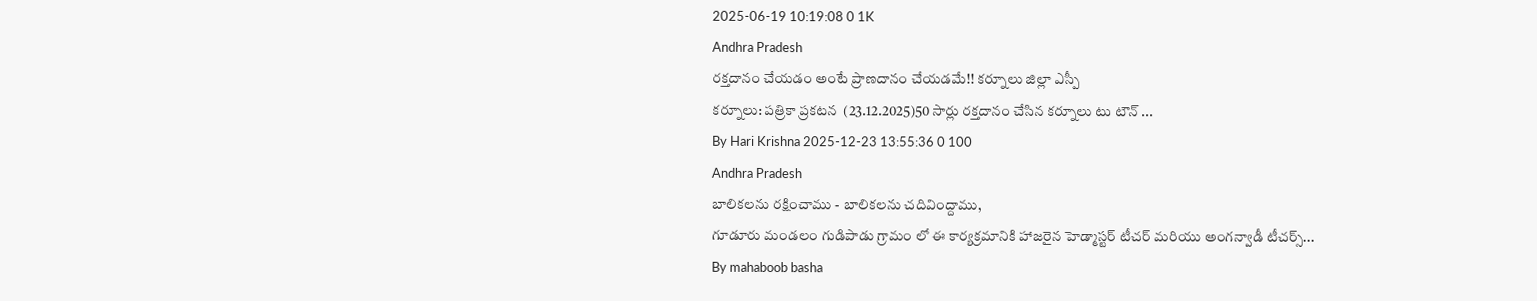2025-06-19 10:19:08 0 1K
Andhra Pradesh
రక్తదానం చేయడం అంటే ప్రాణదానం చేయడమే!! కర్నూలు జిల్లా ఎస్పీ
కర్నూలు: పత్రికా ప్రకటన  (23.12.2025)50 సార్లు రక్తదానం చేసిన కర్నూలు టు టౌన్ ...
By Hari Krishna 2025-12-23 13:55:36 0 100
Andhra Pradesh
బాలికలను రక్షించాము - బాలికలను చదివింద్దాము,
గూడూరు మండలం గుడిపాడు గ్రామం లో ఈ కార్యక్రమానికి హాజరైన హెడ్మాస్టర్ టీచర్ మరియు అంగన్వాడీ టీచర్స్...
By mahaboob basha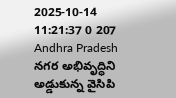2025-10-14 11:21:37 0 207
Andhra Pradesh
నగర అభివృద్ధిని అడ్డుకున్న వైసిపి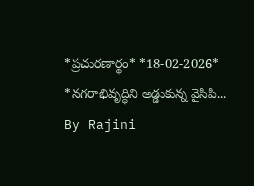*ప్ర‌చుర‌ణార్థం* *18-02-2026*   *న‌గ‌రాభివృద్ధిని అడ్డుకున్న వైసిపి...
By Rajini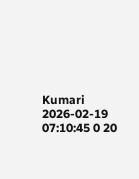Kumari 2026-02-19 07:10:45 0 20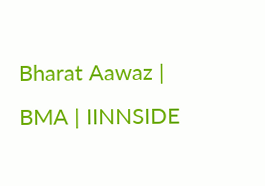Bharat Aawaz | BMA | IINNSIDE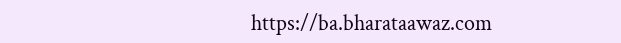https://ba.bharataawaz.com